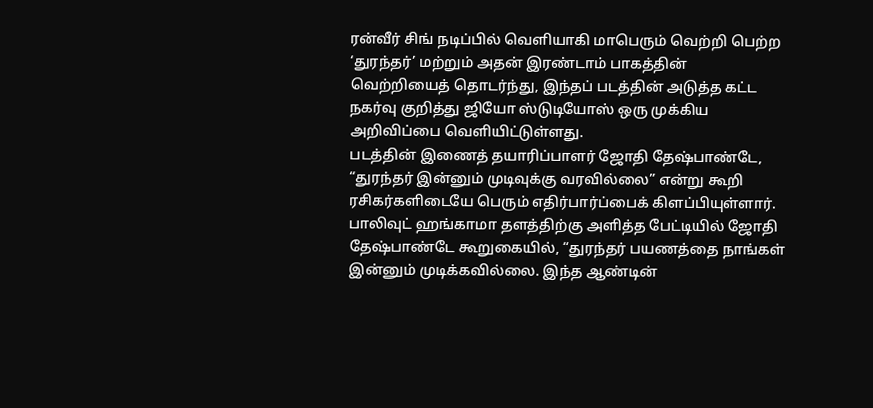ரன்வீர் சிங் நடிப்பில் வெளியாகி மாபெரும் வெற்றி பெற்ற ‘துரந்தர்’ மற்றும் அதன் இரண்டாம் பாகத்தின் வெற்றியைத் தொடர்ந்து, இந்தப் படத்தின் அடுத்த கட்ட நகர்வு குறித்து ஜியோ ஸ்டுடியோஸ் ஒரு முக்கிய அறிவிப்பை வெளியிட்டுள்ளது.
படத்தின் இணைத் தயாரிப்பாளர் ஜோதி தேஷ்பாண்டே, “துரந்தர் இன்னும் முடிவுக்கு வரவில்லை” என்று கூறி ரசிகர்களிடையே பெரும் எதிர்பார்ப்பைக் கிளப்பியுள்ளார்.
பாலிவுட் ஹங்காமா தளத்திற்கு அளித்த பேட்டியில் ஜோதி தேஷ்பாண்டே கூறுகையில், “துரந்தர் பயணத்தை நாங்கள் இன்னும் முடிக்கவில்லை. இந்த ஆண்டின்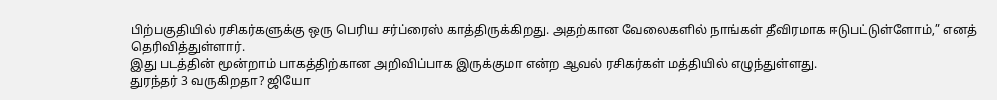பிற்பகுதியில் ரசிகர்களுக்கு ஒரு பெரிய சர்ப்ரைஸ் காத்திருக்கிறது. அதற்கான வேலைகளில் நாங்கள் தீவிரமாக ஈடுபட்டுள்ளோம்,” எனத் தெரிவித்துள்ளார்.
இது படத்தின் மூன்றாம் பாகத்திற்கான அறிவிப்பாக இருக்குமா என்ற ஆவல் ரசிகர்கள் மத்தியில் எழுந்துள்ளது.
துரந்தர் 3 வருகிறதா? ஜியோ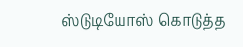ஸ்டுடியோஸ் கொடுத்த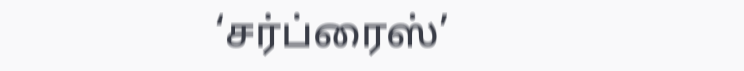‘சர்ப்ரைஸ்’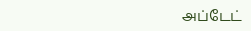அப்டேட்